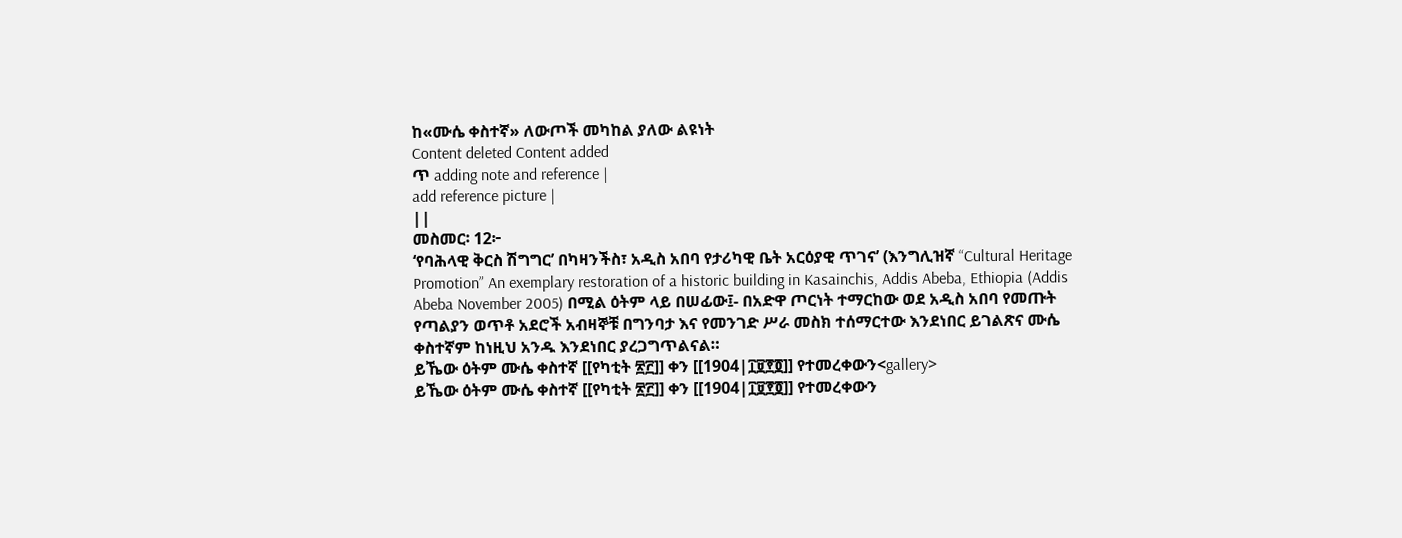ከ«ሙሴ ቀስተኛ» ለውጦች መካከል ያለው ልዩነት
Content deleted Content added
ጥ adding note and reference |
add reference picture |
||
መስመር፡ 12፦
‘የባሕላዊ ቅርስ ሽግግር’ በካዛንችስ፣ አዲስ አበባ የታሪካዊ ቤት አርዕያዊ ጥገና’ (እንግሊዝኛ “Cultural Heritage Promotion” An exemplary restoration of a historic building in Kasainchis, Addis Abeba, Ethiopia (Addis Abeba November 2005) በሚል ዕትም ላይ በሠፊው፤- በአድዋ ጦርነት ተማርከው ወደ አዲስ አበባ የመጡት የጣልያን ወጥቶ አደሮች አብዛኞቹ በግንባታ እና የመንገድ ሥራ መስክ ተሰማርተው እንደነበር ይገልጽና ሙሴ ቀስተኛም ከነዚህ አንዱ እንደነበር ያረጋግጥልናል።
ይኼው ዕትም ሙሴ ቀስተኛ [[የካቲት ፳፫]] ቀን [[1904|፲፱፻፬]] የተመረቀውን<gallery>
ይኼው ዕትም ሙሴ ቀስተኛ [[የካቲት ፳፫]] ቀን [[1904|፲፱፻፬]] የተመረቀውን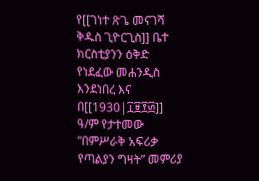የ[[ገነተ ጽጌ መናገሻ ቅዱስ ጊዮርጊስ]] ቤተ ክርስቲያንን ዕቅድ የነደፈው መሐንዲስ እንደነበረ እና በ[[1930|፲፱፻፴]] ዓ/ም የታተመው “በምሥራቅ አፍሪቃ የጣልያን ግዛት” መምሪያ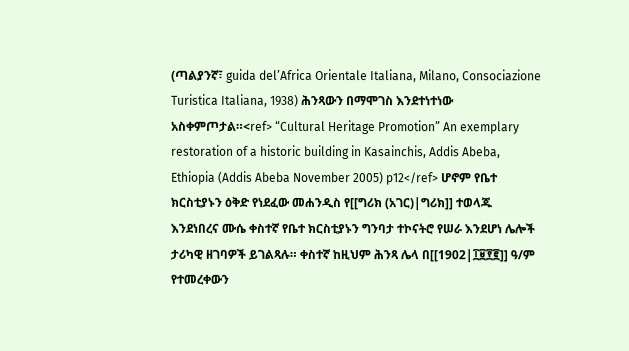(ጣልያንኛ፣ guida del’Africa Orientale Italiana, Milano, Consociazione Turistica Italiana, 1938) ሕንጻውን በማሞገስ እንደተነተነው አስቀምጦታል።<ref> “Cultural Heritage Promotion” An exemplary restoration of a historic building in Kasainchis, Addis Abeba, Ethiopia (Addis Abeba November 2005) p12</ref> ሆኖም የቤተ ክርስቲያኑን ዕቅድ የነደፈው መሐንዲስ የ[[ግሪክ (አገር)|ግሪክ]] ተወላጁ እንደነበረና ሙሴ ቀስተኛ የቤተ ክርስቲያኑን ግንባታ ተኮናትሮ የሠራ እንደሆነ ሌሎች ታሪካዊ ዘገባዎች ይገልጻሉ። ቀስተኛ ከዚህም ሕንጻ ሌላ በ[[1902|፲፱፻፪]] ዓ/ም የተመረቀውን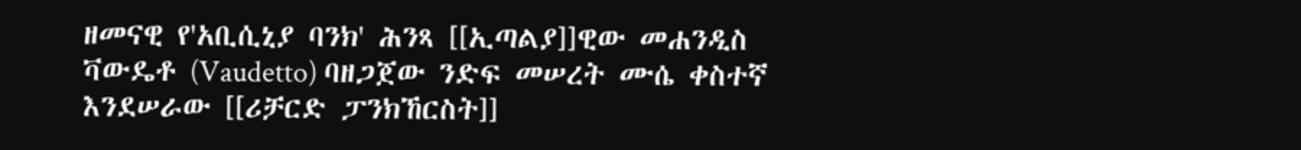ዘመናዊ የ'አቢሲኒያ ባንክ' ሕንጻ [[ኢጣልያ]]ዊው መሐንዲስ ቫውዴቶ (Vaudetto) ባዘጋጀው ንድፍ መሠረት ሙሴ ቀስተኛ እንደሠራው [[ሪቻርድ ፓንክኸርስት]]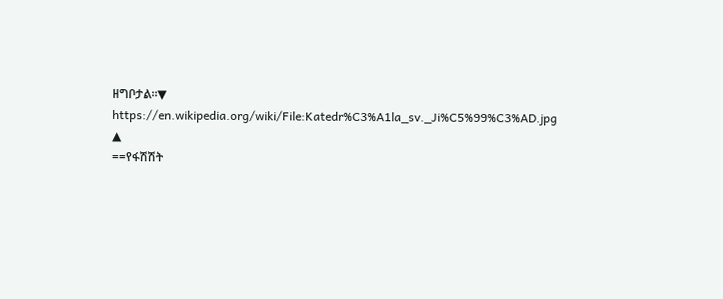ዘግቦታል።▼
https://en.wikipedia.org/wiki/File:Katedr%C3%A1la_sv._Ji%C5%99%C3%AD.jpg
▲
==የፋሽሽት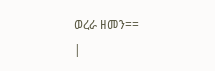ወረራ ዘመን==
|